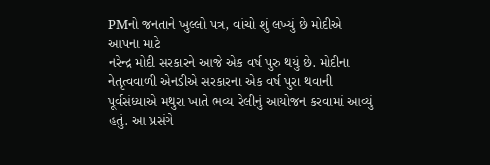PMનો જનતાને ખુલ્લો પત્ર, વાંચો શું લખ્યું છે મોદીએ આપના માટે
નરેન્દ્ર મોદી સરકારને આજે એક વર્ષ પુરુ થયું છે. મોદીના નેતૃત્વવાળી એનડીએ સરકારના એક વર્ષ પુરા થવાની પૂર્વસંધ્યાએ મથુરા ખાતે ભવ્ય રેલીનું આયોજન કરવામાં આવ્યું હતું. આ પ્રસંગે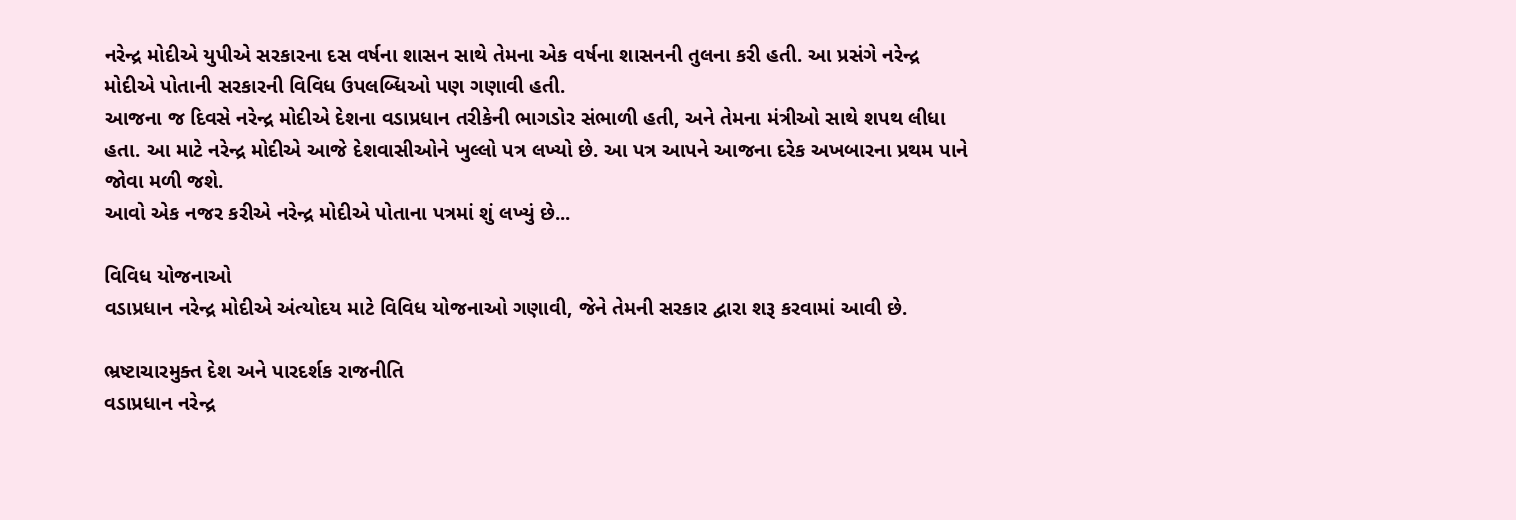નરેન્દ્ર મોદીએ યુપીએ સરકારના દસ વર્ષના શાસન સાથે તેમના એક વર્ષના શાસનની તુલના કરી હતી. આ પ્રસંગે નરેન્દ્ર મોદીએ પોતાની સરકારની વિવિધ ઉપલબ્ધિઓ પણ ગણાવી હતી.
આજના જ દિવસે નરેન્દ્ર મોદીએ દેશના વડાપ્રધાન તરીકેની ભાગડોર સંભાળી હતી, અને તેમના મંત્રીઓ સાથે શપથ લીધા હતા. આ માટે નરેન્દ્ર મોદીએ આજે દેશવાસીઓને ખુલ્લો પત્ર લખ્યો છે. આ પત્ર આપને આજના દરેક અખબારના પ્રથમ પાને જોવા મળી જશે.
આવો એક નજર કરીએ નરેન્દ્ર મોદીએ પોતાના પત્રમાં શું લખ્યું છે...

વિવિધ યોજનાઓ
વડાપ્રધાન નરેન્દ્ર મોદીએ અંત્યોદય માટે વિવિધ યોજનાઓ ગણાવી, જેને તેમની સરકાર દ્વારા શરૂ કરવામાં આવી છે.

ભ્રષ્ટાચારમુક્ત દેશ અને પારદર્શક રાજનીતિ
વડાપ્રધાન નરેન્દ્ર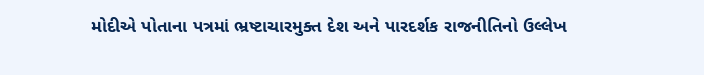મોદીએ પોતાના પત્રમાં ભ્રષ્ટાચારમુક્ત દેશ અને પારદર્શક રાજનીતિનો ઉલ્લેખ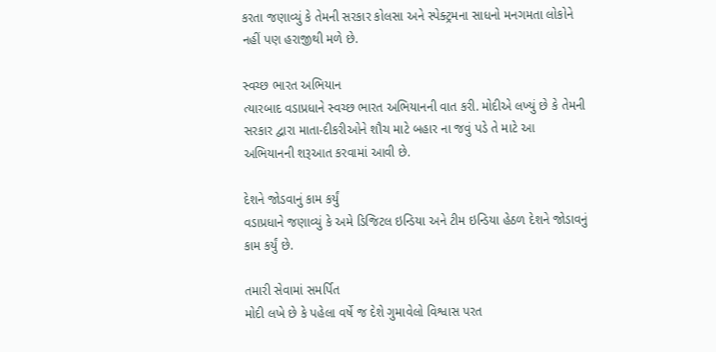કરતા જણાવ્યું કે તેમની સરકાર કોલસા અને સ્પેક્ટ્રમના સાધનો મનગમતા લોકોને નહીં પણ હરાજીથી મળે છે.

સ્વચ્છ ભારત અભિયાન
ત્યારબાદ વડાપ્રધાને સ્વચ્છ ભારત અભિયાનની વાત કરી. મોદીએ લખ્યું છે કે તેમની સરકાર દ્વારા માતા-દીકરીઓને શૌચ માટે બહાર ના જવું પડે તે માટે આ અભિયાનની શરૂઆત કરવામાં આવી છે.

દેશને જોડવાનું કામ કર્યું
વડાપ્રધાને જણાવ્યું કે અમે ડિજિટલ ઇન્ડિયા અને ટીમ ઇન્ડિયા હેઠળ દેશને જોડાવનું કામ કર્યું છે.

તમારી સેવામાં સમર્પિત
મોદી લખે છે કે પહેલા વર્ષે જ દેશે ગુમાવેલો વિશ્વાસ પરત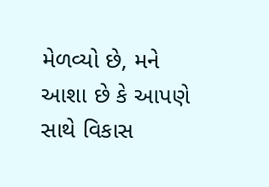મેળવ્યો છે, મને આશા છે કે આપણે સાથે વિકાસ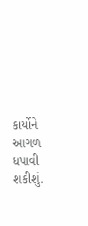કાર્યોને આગળ ધપાવી શકીશું.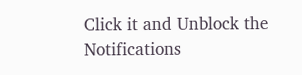Click it and Unblock the Notifications